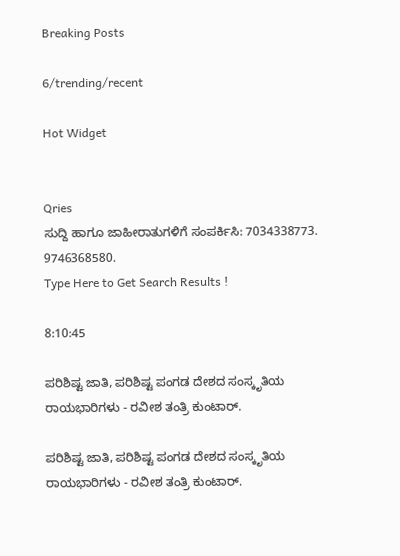Breaking Posts

6/trending/recent

Hot Widget


Qries
ಸುದ್ದಿ ಹಾಗೂ ಜಾಹೀರಾತುಗಳಿಗೆ ಸಂಪರ್ಕಿಸಿ: 7034338773. 9746368580.
Type Here to Get Search Results !

8:10:45

ಪರಿಶಿಷ್ಟ ಜಾತಿ, ಪರಿಶಿಷ್ಟ ಪಂಗಡ ದೇಶದ ಸಂಸ್ಕೃತಿಯ ರಾಯಭಾರಿಗಳು - ರವೀಶ ತಂತ್ರಿ ಕುಂಟಾರ್.

ಪರಿಶಿಷ್ಟ ಜಾತಿ, ಪರಿಶಿಷ್ಟ ಪಂಗಡ ದೇಶದ ಸಂಸ್ಕೃತಿಯ ರಾಯಭಾರಿಗಳು - ರವೀಶ ತಂತ್ರಿ ಕುಂಟಾರ್.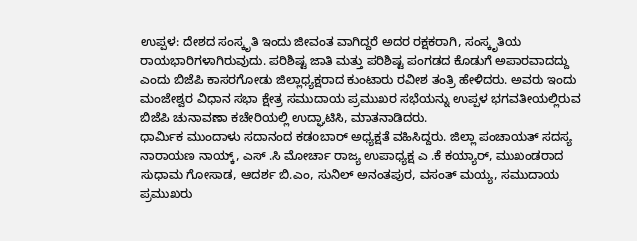ಉಪ್ಪಳ: ದೇಶದ ಸಂಸ್ಕೃತಿ ಇಂದು ಜೀವಂತ ವಾಗಿದ್ದರೆ ಅದರ ರಕ್ಷಕರಾಗಿ, ಸಂಸ್ಕೃತಿಯ ರಾಯಭಾರಿಗಳಾಗಿರುವುದು. ಪರಿಶಿಷ್ಟ ಜಾತಿ ಮತ್ತು ಪರಿಶಿಷ್ಟ ಪಂಗಡದ ಕೊಡುಗೆ ಅಪಾರವಾದದ್ದು ಎಂದು ಬಿಜೆಪಿ ಕಾಸರಗೋಡು ಜಿಲ್ಲಾಧ್ಯಕ್ಷರಾದ ಕುಂಟಾರು ರವೀಶ ತಂತ್ರಿ ಹೇಳಿದರು. ಅವರು ಇಂದು ಮಂಜೇಶ್ವರ ವಿಧಾನ ಸಭಾ ಕ್ಷೇತ್ರ ಸಮುದಾಯ ಪ್ರಮುಖರ ಸಭೆಯನ್ನು ಉಪ್ಪಳ ಭಗವತೀಯಲ್ಲಿರುವ ಬಿಜೆಪಿ ಚುನಾವಣಾ ಕಚೇರಿಯಲ್ಲಿ ಉದ್ಘಾಟಿಸಿ, ಮಾತನಾಡಿದರು.
ಧಾರ್ಮಿಕ ಮುಂದಾಳು ಸದಾನಂದ ಕಡoಬಾರ್ ಅಧ್ಯಕ್ಷತೆ ವಹಿಸಿದ್ದರು. ಜಿಲ್ಲಾ ಪಂಚಾಯತ್ ಸದಸ್ಯ ನಾರಾಯಣ ನಾಯ್ಕ್, ಎಸ್ .ಸಿ ಮೋರ್ಚಾ ರಾಜ್ಯ ಉಪಾಧ್ಯಕ್ಷ ಎ .ಕೆ ಕಯ್ಯಾರ್, ಮುಖಂಡರಾದ ಸುಧಾಮ ಗೋಸಾಡ, ಆದರ್ಶ ಬಿ.ಎಂ, ಸುನಿಲ್ ಅನಂತಪುರ, ವಸಂತ್ ಮಯ್ಯ, ಸಮುದಾಯ ಪ್ರಮುಖರು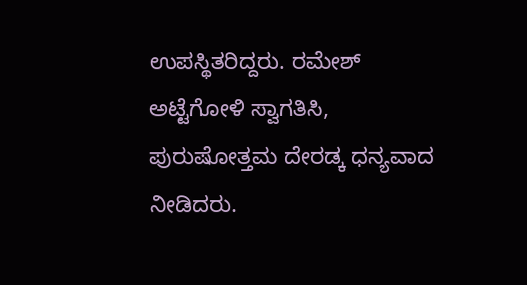ಉಪಸ್ಥಿತರಿದ್ದರು. ರಮೇಶ್ ಅಟ್ಟೆಗೋಳಿ ಸ್ವಾಗತಿಸಿ, ಪುರುಷೋತ್ತಮ ದೇರಡ್ಕ ಧನ್ಯವಾದ ನೀಡಿದರು.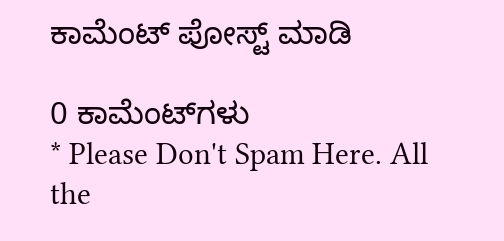ಕಾಮೆಂಟ್‌‌ ಪೋಸ್ಟ್‌ ಮಾಡಿ

0 ಕಾಮೆಂಟ್‌ಗಳು
* Please Don't Spam Here. All the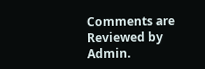Comments are Reviewed by Admin.